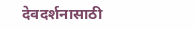देवदर्शनासाठी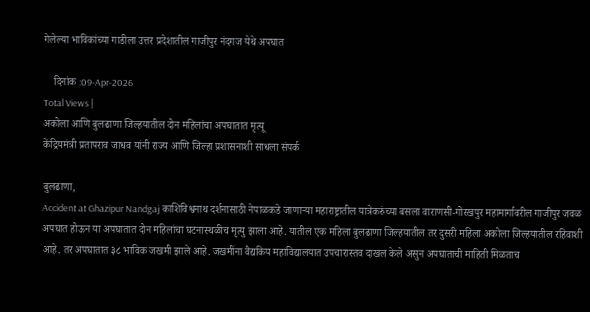गेलेल्या भाविकांच्या गाडीला उत्तर प्रदेशातील गाजीपुर नंदगज येथे अपघात

    दिनांक :09-Apr-2026
Total Views |
अकोला आणि बुलढाणा जिल्हयातील दोन महिलांचा अपघातात मृत्यू
केंद्रियमंत्री प्रतापराव जाधव यांनी राज्य आणि जिल्हा प्रशासनाशी साधला संपर्क

बुलढाणा,
Accident at Ghazipur Nandgaj काशिविश्वनाथ दर्शनासाठी नेपाळकडे जाणार्‍या महाराष्ट्रातील यात्रेकरुंच्या बसला वाराणसी-गोरखपुर महामार्गावरील गाजीपुर जवळ अपघात होऊन या अपघातात दोन महिलांचा घटनास्थळीच मृत्यु झाला आहे. यातील एक महिला बुलढाणा जिल्हयातील तर दुसरी महिला अकोला जिल्हयातील रहिवाशी आहे. तर अपघातात ३८ भाविक जखमी झाले आहे. जखमींना वैद्यकिय महाविद्यालयात उपचारास्तव दाखल केले असुन अपघाताची माहिती मिळताच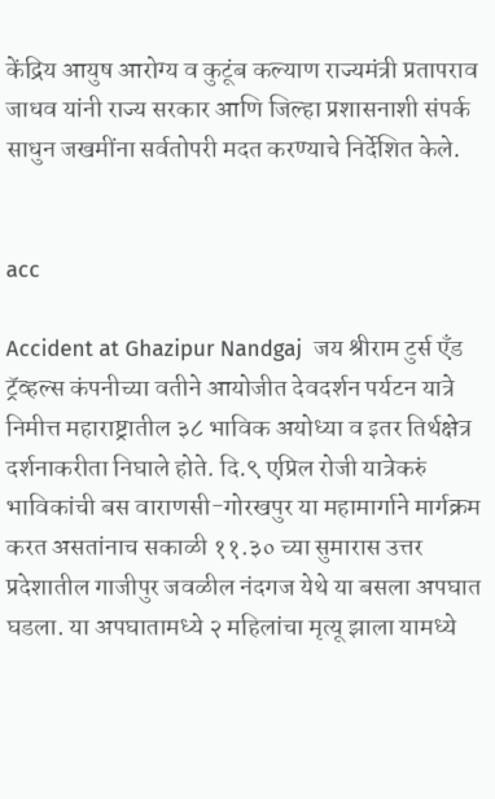केंद्रिय आयुष आरोग्य व कुटूंब कल्याण राज्यमंत्री प्रतापराव जाधव यांनी राज्य सरकार आणि जिल्हा प्रशासनाशी संपर्क साधुन जखमींना सर्वतोपरी मदत करण्याचे निर्देशित केले.


acc

Accident at Ghazipur Nandgaj  जय श्रीराम टुर्स एँड ट्रॅव्हल्स कंपनीच्या वतीने आयोजीत देवदर्शन पर्यटन यात्रे निमीत्त महाराष्ट्रातील ३८ भाविक अयोध्या व इतर तिर्थक्षेत्र दर्शनाकरीता निघाले होते. दि.९ एप्रिल रोजी यात्रेकरुं भाविकांची बस वाराणसी-गोरखपुर या महामार्गाने मार्गक्रम करत असतांनाच सकाळी ११.३० च्या सुमारास उत्तर प्रदेशातील गाजीपुर जवळील नंदगज येथे या बसला अपघात घडला. या अपघातामध्ये २ महिलांचा मृत्यू झाला यामध्ये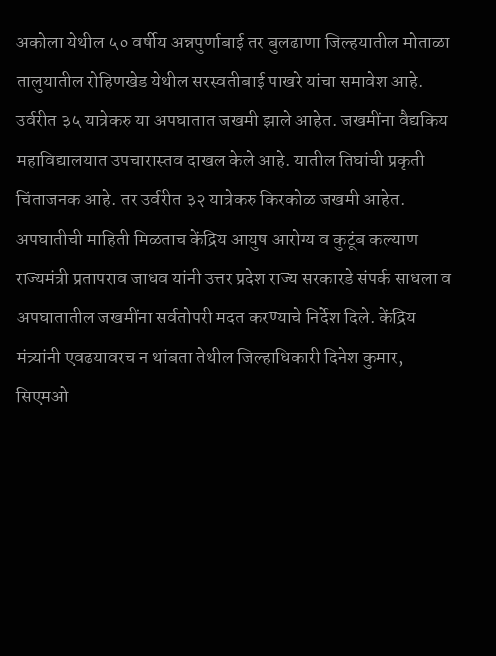अकोला येथील ५० वर्षीय अन्नपुर्णाबाई तर बुलढाणा जिल्हयातील मोताळा तालुयातील रोहिणखेड येथील सरस्वतीबाई पाखरे यांचा समावेश आहे. उर्वरीत ३५ यात्रेकरु या अपघातात जखमी झाले आहेत. जखमींना वैद्यकिय महाविद्यालयात उपचारास्तव दाखल केले आहे. यातील तिघांची प्रकृती चिंताजनक आहे. तर उर्वरीत ३२ यात्रेकरु किरकोळ जखमी आहेत. अपघातीची माहिती मिळताच केंद्रिय आयुष आरोग्य व कुटूंब कल्याण राज्यमंत्री प्रतापराव जाधव यांनी उत्तर प्रदेश राज्य सरकारडे संपर्क साधला व अपघातातील जखमींना सर्वतोपरी मदत करण्याचे निर्देश दिले. केंद्रिय मंत्र्यांनी एवढयावरच न थांबता तेथील जिल्हाधिकारी दिनेश कुमार, सिएमओ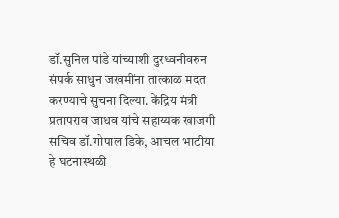डॉ.सुनिल पांडे यांच्याशी दुरध्वनीवरुन संपर्क साधुन जखमींना तात्काळ मदत करण्याचे सुचना दिल्या. केंद्रिय मंत्री प्रतापराव जाधव यांचे सहाय्यक खाजगी सचिव डॉ.गोपाल डिके, आचल भाटीया हे घटनास्थळी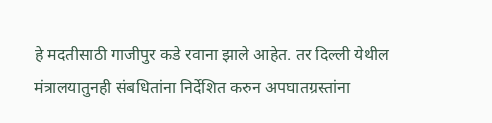हे मदतीसाठी गाजीपुर कडे रवाना झाले आहेत. तर दिल्ली येथील मंत्रालयातुनही संबधितांना निर्देशित करुन अपघातग्रस्तांना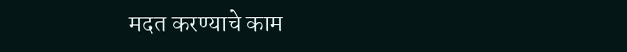मदत करण्याचे काम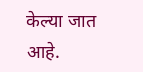केल्या जात आहे.